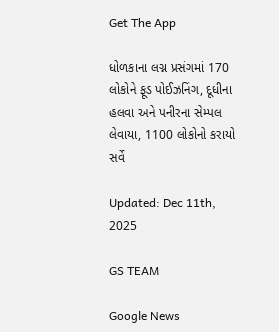Get The App

ધોળકાના લગ્ન પ્રસંગમાં 170 લોકોને ફૂડ પોઈઝનિંગ, દૂધીના હલવા અને પનીરના સેમ્પલ લેવાયા, 1100 લોકોનો કરાયો સર્વે

Updated: Dec 11th, 2025

GS TEAM

Google News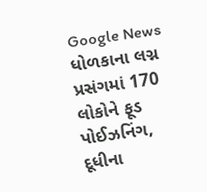Google News
ધોળકાના લગ્ન પ્રસંગમાં 170 લોકોને ફૂડ પોઈઝનિંગ, દૂધીના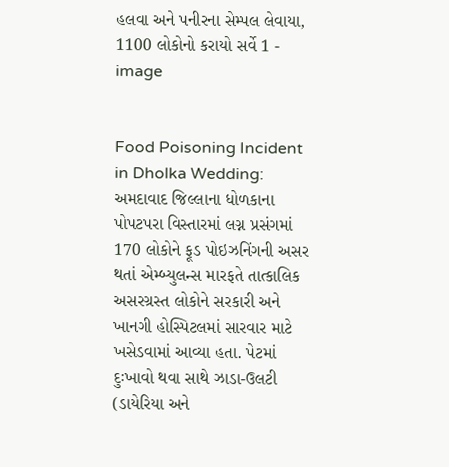હલવા અને પનીરના સેમ્પલ લેવાયા, 1100 લોકોનો કરાયો સર્વે 1 - image


Food Poisoning Incident in Dholka Wedding: અમદાવાદ જિલ્લાના ધોળકાના પોપટપરા વિસ્તારમાં લગ્ન પ્રસંગમાં 170 લોકોને ફૂડ પોઇઝનિંગની અસર થતાં એમ્બ્યુલન્સ મારફતે તાત્કાલિક અસરગ્રસ્ત લોકોને સરકારી અને ખાનગી હોસ્પિટલમાં સારવાર માટે ખસેડવામાં આવ્યા હતા. પેટમાં દુઃખાવો થવા સાથે ઝાડા-ઉલટી (ડાયેરિયા અને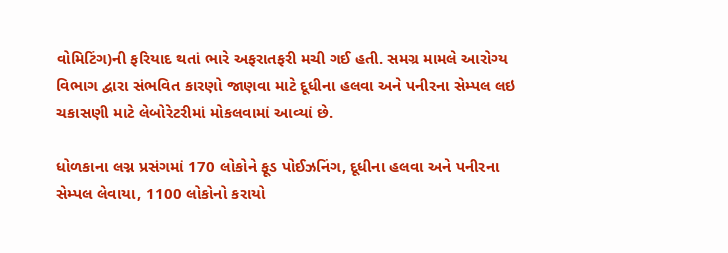વોમિટિંગ)ની ફરિયાદ થતાં ભારે અફરાતફરી મચી ગઈ હતી. સમગ્ર મામલે આરોગ્ય વિભાગ દ્વારા સંભવિત કારણો જાણવા માટે દૂધીના હલવા અને પનીરના સેમ્પલ લઇ ચકાસણી માટે લેબોરેટરીમાં મોકલવામાં આવ્યાં છે.

ધોળકાના લગ્ન પ્રસંગમાં 170 લોકોને ફૂડ પોઈઝનિંગ, દૂધીના હલવા અને પનીરના સેમ્પલ લેવાયા, 1100 લોકોનો કરાયો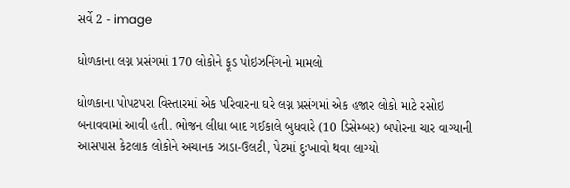સર્વે 2 - image

ધોળકાના લગ્ન પ્રસંગમાં 170 લોકોને ફૂડ પોઇઝનિંગનો મામલો

ધોળકાના પોપટપરા વિસ્તારમાં એક પરિવારના ઘરે લગ્ન પ્રસંગમાં એક હજાર લોકો માટે રસોઇ બનાવવામાં આવી હતી. ભોજન લીધા બાદ ગઈકાલે બુધવારે (10 ડિસેમ્બર) બપોરના ચાર વાગ્યાની આસપાસ કેટલાક લોકોને અચાનક ઝાડા-ઉલટી, પેટમાં દુઃખાવો થવા લાગ્યો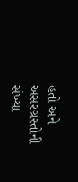હતો અને અસરગ્રસ્તોની સંખ્યા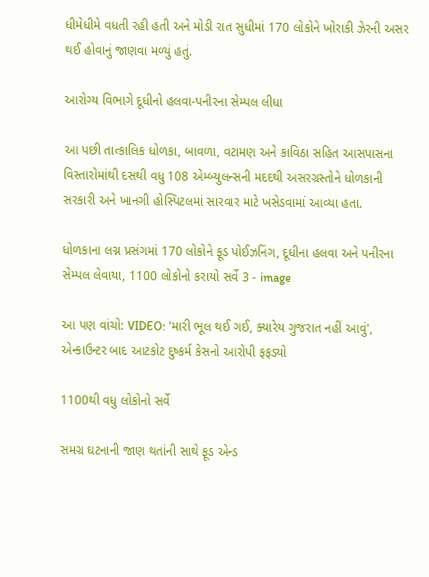ધીમેધીમે વધતી રહી હતી અને મોડી રાત સુધીમાં 170 લોકોને ખોરાકી ઝેરની અસર થઈ હોવાનું જાણવા મળ્યું હતું.

આરોગ્ય વિભાગે દૂધીનો હલવા-પનીરના સેમ્પલ લીધા

આ પછી તાત્કાલિક ધોળકા, બાવળા, વટામણ અને કાવિઠા સહિત આસપાસના વિસ્તારોમાંથી દસથી વધુ 108 એમ્બ્યુલન્સની મદદથી અસરગ્રસ્તોને ધોળકાની સરકારી અને ખાનગી હોસ્પિટલમાં સારવાર માટે ખસેડવામાં આવ્યા હતા.

ધોળકાના લગ્ન પ્રસંગમાં 170 લોકોને ફૂડ પોઈઝનિંગ, દૂધીના હલવા અને પનીરના સેમ્પલ લેવાયા, 1100 લોકોનો કરાયો સર્વે 3 - image

આ પણ વાંચો: VIDEO: 'મારી ભૂલ થઈ ગઈ, ક્યારેય ગુજરાત નહીં આવું', એન્કાઉન્ટર બાદ આટકોટ દુષ્કર્મ કેસનો આરોપી ફફડ્યો

1100થી વધુ લોકોનો સર્વે

સમગ્ર ઘટનાની જાણ થતાંની સાથે ફૂડ એન્ડ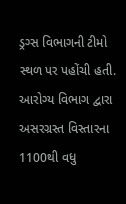ડ્રગ્સ વિભાગની ટીમો સ્થળ પર પહોંચી હતી. આરોગ્ય વિભાગ દ્વારા અસરગ્રસ્ત વિસ્તારના 1100થી વધુ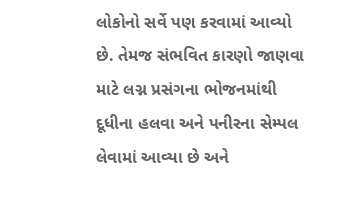લોકોનો સર્વે પણ કરવામાં આવ્યો છે. તેમજ સંભવિત કારણો જાણવા માટે લગ્ન પ્રસંગના ભોજનમાંથી દૂધીના હલવા અને પનીરના સેમ્પલ લેવામાં આવ્યા છે અને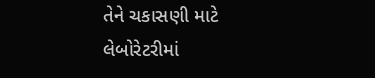તેને ચકાસણી માટે લેબોરેટરીમાં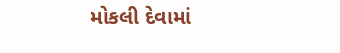મોકલી દેવામાં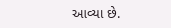આવ્યા છે.